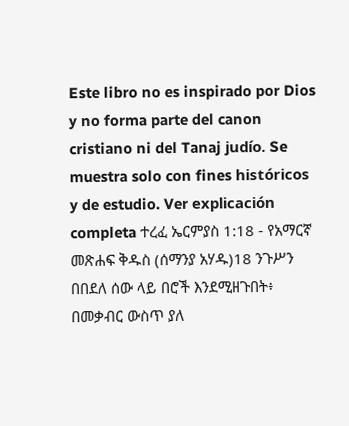Este libro no es inspirado por Dios y no forma parte del canon cristiano ni del Tanaj judío. Se muestra solo con fines históricos y de estudio. Ver explicación completa ተረፈ ኤርምያስ 1:18 - የአማርኛ መጽሐፍ ቅዱስ (ሰማንያ አሃዱ)18 ንጉሥን በበደለ ሰው ላይ በሮች እንደሚዘጉበት፥ በመቃብር ውስጥ ያለ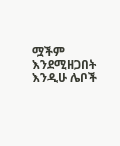ሟችም እንደሚዘጋበት እንዲሁ ሌቦች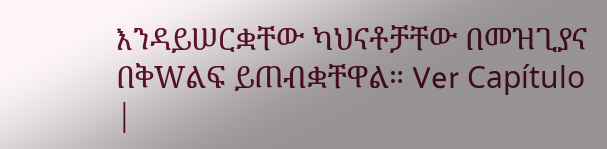እንዳይሠርቋቸው ካህናቶቻቸው በመዝጊያና በቅWልፍ ይጠብቋቸዋል። Ver Capítulo |